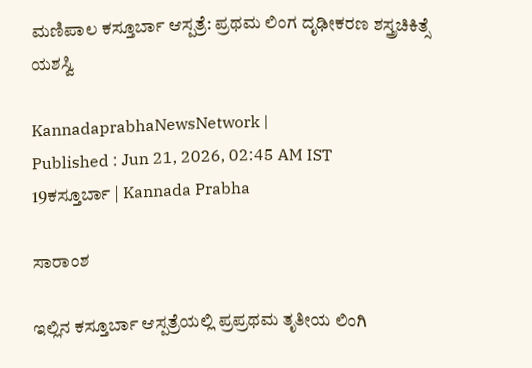ಮಣಿಪಾಲ ಕಸ್ತೂರ್ಬಾ ಆಸ್ಪತ್ರೆ: ಪ್ರಥಮ ಲಿಂಗ ದೃಢೀಕರಣ ಶಸ್ತ್ರಚಿಕಿತ್ಸೆ ಯಶಸ್ವಿ

KannadaprabhaNewsNetwork |
Published : Jun 21, 2026, 02:45 AM IST
19ಕಸ್ತೂರ್ಬಾ | Kannada Prabha

ಸಾರಾಂಶ

ಇಲ್ಲಿನ ಕಸ್ತೂರ್ಬಾ ಆಸ್ಪತ್ರೆಯಲ್ಲಿ ಪ್ರಪ್ರಥಮ ತೃತೀಯ ಲಿಂಗಿ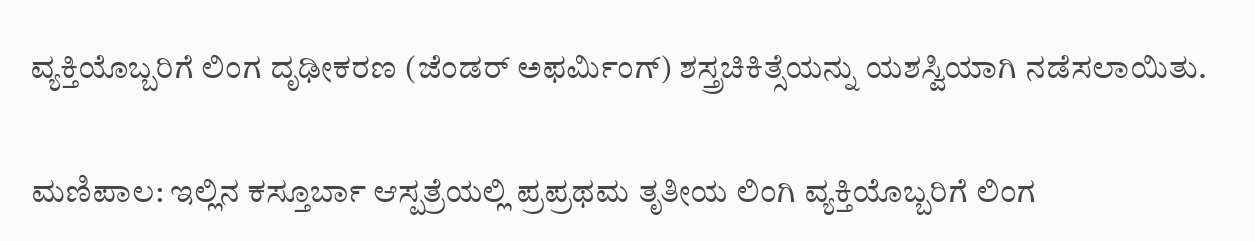ವ್ಯಕ್ತಿಯೊಬ್ಬರಿಗೆ ಲಿಂಗ ದೃಢೀಕರಣ (ಜೆಂಡರ್ ಅಫರ್ಮಿಂಗ್) ಶಸ್ತ್ರಚಿಕಿತ್ಸೆಯನ್ನು ಯಶಸ್ವಿಯಾಗಿ ನಡೆಸಲಾಯಿತು.

ಮಣಿಪಾಲ: ಇಲ್ಲಿನ ಕಸ್ತೂರ್ಬಾ ಆಸ್ಪತ್ರೆಯಲ್ಲಿ ಪ್ರಪ್ರಥಮ ತೃತೀಯ ಲಿಂಗಿ ವ್ಯಕ್ತಿಯೊಬ್ಬರಿಗೆ ಲಿಂಗ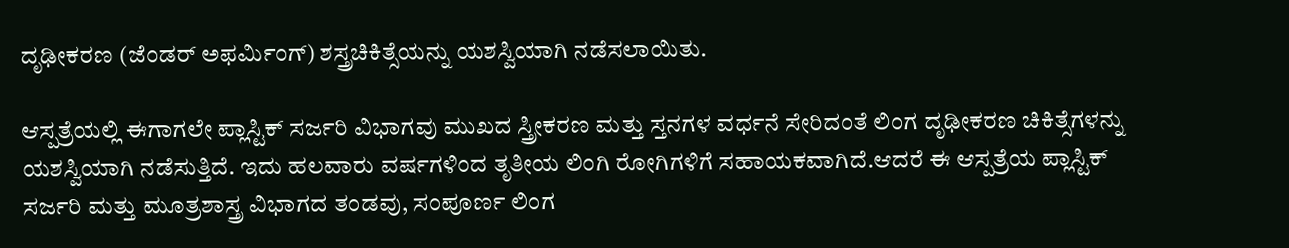ದೃಢೀಕರಣ (ಜೆಂಡರ್ ಅಫರ್ಮಿಂಗ್) ಶಸ್ತ್ರಚಿಕಿತ್ಸೆಯನ್ನು ಯಶಸ್ವಿಯಾಗಿ ನಡೆಸಲಾಯಿತು.

ಆಸ್ಪತ್ರೆಯಲ್ಲಿ ಈಗಾಗಲೇ ಪ್ಲಾಸ್ಟಿಕ್ ಸರ್ಜರಿ ವಿಭಾಗವು ಮುಖದ ಸ್ತ್ರೀಕರಣ ಮತ್ತು ಸ್ತನಗಳ ವರ್ಧನೆ ಸೇರಿದಂತೆ ಲಿಂಗ ದೃಢೀಕರಣ ಚಿಕಿತ್ಸೆಗಳನ್ನು ಯಶಸ್ವಿಯಾಗಿ ನಡೆಸುತ್ತಿದೆ. ಇದು ಹಲವಾರು ವರ್ಷಗಳಿಂದ ತೃತೀಯ ಲಿಂಗಿ ರೋಗಿಗಳಿಗೆ ಸಹಾಯಕವಾಗಿದೆ.ಆದರೆ ಈ ಆಸ್ಪತ್ರೆಯ ಪ್ಲಾಸ್ಟಿಕ್ ಸರ್ಜರಿ ಮತ್ತು ಮೂತ್ರಶಾಸ್ತ್ರ ವಿಭಾಗದ ತಂಡವು, ಸಂಪೂರ್ಣ ಲಿಂಗ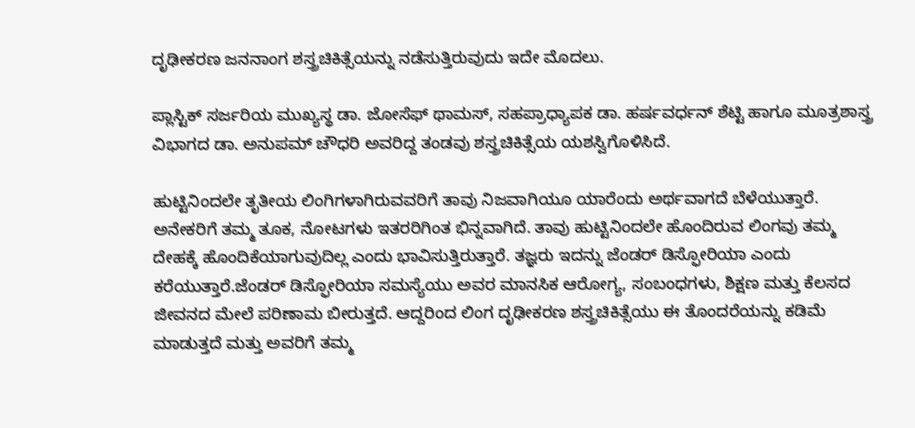ದೃಢೀಕರಣ ಜನನಾಂಗ ಶಸ್ತ್ರಚಿಕಿತ್ಸೆಯನ್ನು ನಡೆಸುತ್ತಿರುವುದು ಇದೇ ಮೊದಲು.

ಪ್ಲಾಸ್ಟಿಕ್ ಸರ್ಜರಿಯ ಮುಖ್ಯಸ್ಥ ಡಾ. ಜೋಸೆಫ್ ಥಾಮಸ್, ಸಹಪ್ರಾಧ್ಯಾಪಕ ಡಾ. ಹರ್ಷವರ್ಧನ್ ಶೆಟ್ಟಿ ಹಾಗೂ ಮೂತ್ರಶಾಸ್ತ್ರ ವಿಭಾಗದ ಡಾ. ಅನುಪಮ್ ಚೌಧರಿ ಅವರಿದ್ದ ತಂಡವು ಶಸ್ತ್ರಚಿಕಿತ್ಸೆಯ ಯಶಸ್ವಿಗೊಳಿಸಿದೆ.

ಹುಟ್ಟಿನಿಂದಲೇ ತೃತೀಯ ಲಿಂಗಿಗಳಾಗಿರುವವರಿಗೆ ತಾವು ನಿಜವಾಗಿಯೂ ಯಾರೆಂದು ಅರ್ಥವಾಗದೆ ಬೆಳೆಯುತ್ತಾರೆ. ಅನೇಕರಿಗೆ ತಮ್ಮ ತೂಕ, ನೋಟಗಳು ಇತರರಿಗಿಂತ ಭಿನ್ನವಾಗಿದೆ. ತಾವು ಹುಟ್ಟಿನಿಂದಲೇ ಹೊಂದಿರುವ ಲಿಂಗವು ತಮ್ಮ ದೇಹಕ್ಕೆ ಹೊಂದಿಕೆಯಾಗುವುದಿಲ್ಲ ಎಂದು ಭಾವಿಸುತ್ತಿರುತ್ತಾರೆ. ತಜ್ಞರು ಇದನ್ನು ಜೆಂಡರ್ ಡಿಸ್ಫೋರಿಯಾ ಎಂದು ಕರೆಯುತ್ತಾರೆ.ಜೆಂಡರ್ ಡಿಸ್ಫೋರಿಯಾ ಸಮಸ್ಯೆಯು ಅವರ ಮಾನಸಿಕ ಆರೋಗ್ಯ, ಸಂಬಂಧಗಳು, ಶಿಕ್ಷಣ ಮತ್ತು ಕೆಲಸದ ಜೀವನದ ಮೇಲೆ ಪರಿಣಾಮ ಬೀರುತ್ತದೆ. ಆದ್ದರಿಂದ ಲಿಂಗ ದೃಢೀಕರಣ ಶಸ್ತ್ರಚಿಕಿತ್ಸೆಯು ಈ ತೊಂದರೆಯನ್ನು ಕಡಿಮೆ ಮಾಡುತ್ತದೆ ಮತ್ತು ಅವರಿಗೆ ತಮ್ಮ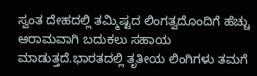ಸ್ವಂತ ದೇಹದಲ್ಲಿ ತಮ್ಮಿಷ್ಟದ ಲಿಂಗತ್ವದೊಂದಿಗೆ ಹೆಚ್ಚು ಆರಾಮವಾಗಿ ಬದುಕಲು ಸಹಾಯ ಮಾಡುತ್ತದೆ.ಭಾರತದಲ್ಲಿ ತೃತೀಯ ಲಿಂಗಿಗಳು ತಮಗೆ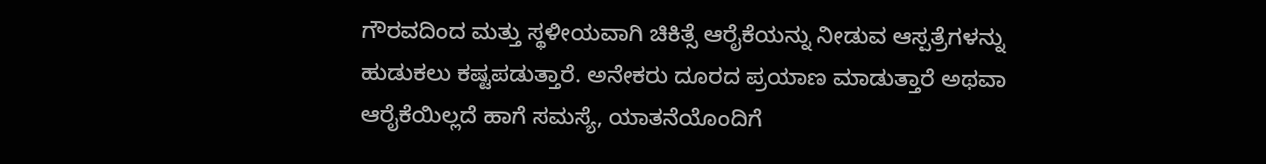ಗೌರವದಿಂದ ಮತ್ತು ಸ್ಥಳೀಯವಾಗಿ ಚಿಕಿತ್ಸೆ ಆರೈಕೆಯನ್ನು ನೀಡುವ ಆಸ್ಪತ್ರೆಗಳನ್ನು ಹುಡುಕಲು ಕಷ್ಟಪಡುತ್ತಾರೆ. ಅನೇಕರು ದೂರದ ಪ್ರಯಾಣ ಮಾಡುತ್ತಾರೆ ಅಥವಾ ಆರೈಕೆಯಿಲ್ಲದೆ ಹಾಗೆ ಸಮಸ್ಯೆ, ಯಾತನೆಯೊಂದಿಗೆ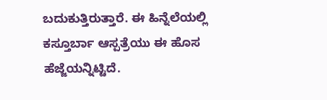ಬದುಕುತ್ತಿರುತ್ತಾರೆ. ಈ ಹಿನ್ನೆಲೆಯಲ್ಲಿ ಕಸ್ತೂರ್ಬಾ ಆಸ್ಪತ್ರೆಯು ಈ ಹೊಸ ಹೆಜ್ಜೆಯನ್ನಿಟ್ಟಿದೆ.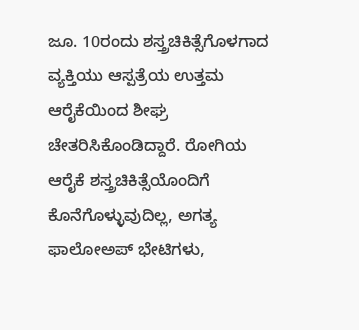ಜೂ. 10ರಂದು ಶಸ್ತ್ರಚಿಕಿತ್ಸೆಗೊಳಗಾದ ವ್ಯಕ್ತಿಯು ಆಸ್ಪತ್ರೆಯ ಉತ್ತಮ ಆರೈಕೆಯಿಂದ ಶೀಘ್ರ ಚೇತರಿಸಿಕೊಂಡಿದ್ದಾರೆ. ರೋಗಿಯ ಆರೈಕೆ ಶಸ್ತ್ರಚಿಕಿತ್ಸೆಯೊಂದಿಗೆ ಕೊನೆಗೊಳ್ಳುವುದಿಲ್ಲ, ಅಗತ್ಯ ಫಾಲೋಅಪ್ ಭೇಟಿಗಳು,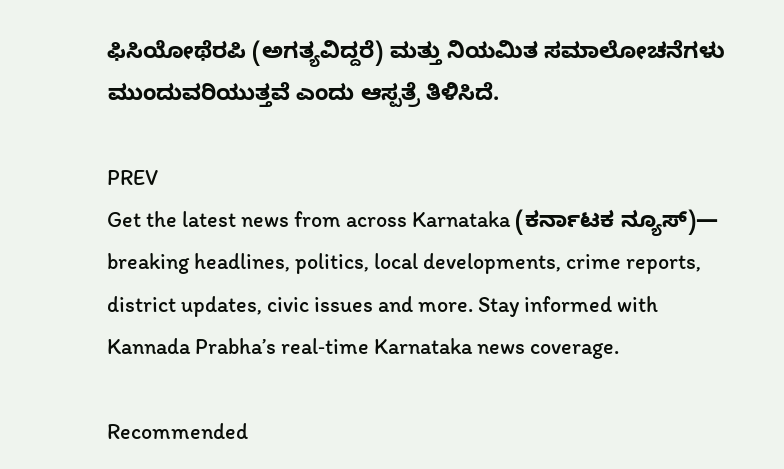ಫಿಸಿಯೋಥೆರಪಿ (ಅಗತ್ಯವಿದ್ದರೆ) ಮತ್ತು ನಿಯಮಿತ ಸಮಾಲೋಚನೆಗಳು ಮುಂದುವರಿಯುತ್ತವೆ ಎಂದು ಆಸ್ಪತ್ರೆ ತಿಳಿಸಿದೆ.

PREV
Get the latest news from across Karnataka (ಕರ್ನಾಟಕ ನ್ಯೂಸ್)— breaking headlines, politics, local developments, crime reports, district updates, civic issues and more. Stay informed with Kannada Prabha’s real‑time Karnataka news coverage.

Recommended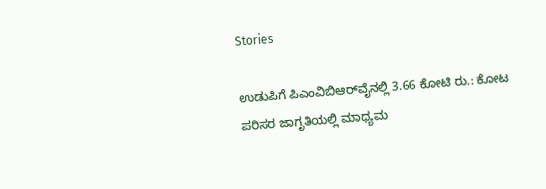Stories

ಉಡುಪಿಗೆ ಪಿಎಂವಿಬಿಆರ್‌ವೈನಲ್ಲಿ 3.66 ಕೋಟಿ ರು.: ಕೋಟ
ಪರಿಸರ ಜಾಗೃತಿಯಲ್ಲಿ ಮಾಧ್ಯಮ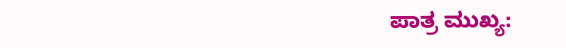ಪಾತ್ರ ಮುಖ್ಯ: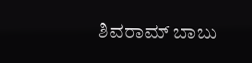ಶಿವರಾಮ್ ಬಾಬು